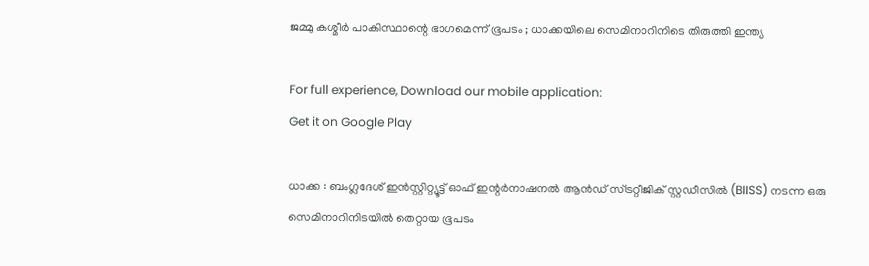ജമ്മു കശ്മീർ പാകിസ്ഥാന്റെ ഭാഗമെന്ന് ഭൂപടം ; ധാക്കയിലെ സെമിനാറിനിടെ തിരുത്തി ഇന്ത്യ

For full experience, Download our mobile application:
Get it on Google Play

ധാക്ക : ബംഗ്ലദേശ് ഇൻസ്റ്റിറ്റ്യൂട്ട് ഓഫ് ഇന്റർനാഷനൽ ആൻഡ് സ്ട്രറ്റീജിക് സ്റ്റഡീസിൽ (BIISS) നടന്ന ഒരു സെമിനാറിനിടയിൽ തെറ്റായ ഭൂപടം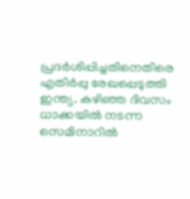പ്രദർശിപ്പിച്ചതിനെതിരെ എതിർപ്പു രേഖപ്പെടുത്തി ഇന്ത്യ. കഴിഞ്ഞ ദിവസം ധാക്കയിൽ നടന്ന സെമിനാറിൽ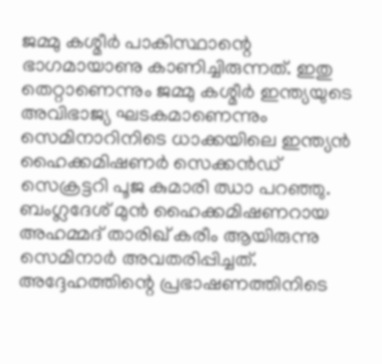ജമ്മു കശ്മീർ പാകിസ്ഥാന്റെ ഭാഗമായാണു കാണിച്ചിരുന്നത്. ഇതു തെറ്റാണെന്നും ജമ്മു കശ്മീർ ഇന്ത്യയുടെ അവിഭാജ്യ ഘടകമാണെന്നും സെമിനാറിനിടെ ധാക്കയിലെ ഇന്ത്യന്‍ ഹൈക്കമിഷണർ സെക്കൻഡ് സെക്രട്ടറി പൂജ കുമാരി ഝാ പറഞ്ഞു. ബംഗ്ലദേശ് മുൻ ഹൈക്കമിഷണറായ അഹമ്മദ് താരിഖ് കരീം ആയിരുന്നു സെമിനാർ അവതരിപ്പിച്ചത്. അദ്ദേഹത്തിന്റെ പ്രഭാഷണത്തിനിടെ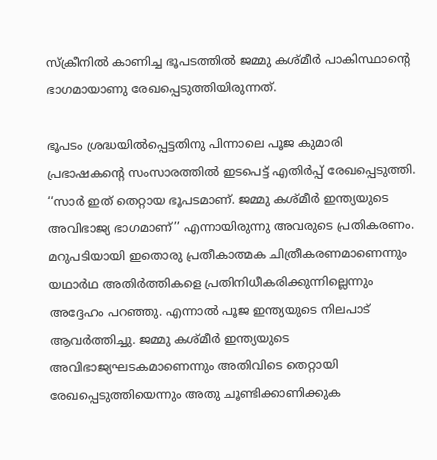സ്ക്രീനിൽ കാണിച്ച ഭൂപടത്തിൽ ജമ്മു കശ്മീർ പാകിസ്ഥാന്റെ ഭാഗമായാണു രേഖപ്പെടുത്തിയിരുന്നത്.

ഭൂപടം ശ്രദ്ധയിൽപ്പെട്ടതിനു പിന്നാലെ പൂജ കുമാരി പ്രഭാഷകന്റെ സംസാരത്തിൽ ഇടപെട്ട് എതിർപ്പ് രേഖപ്പെടുത്തി. ‘‘സാർ ഇത് തെറ്റായ ഭൂപടമാണ്. ജമ്മു കശ്മീർ ഇന്ത്യയുടെ അവിഭാജ്യ ഭാഗമാണ്’’ എന്നായിരുന്നു അവരുടെ പ്രതികരണം. മറുപടിയായി ഇതൊരു പ്രതീകാത്മക ചിത്രീകരണമാണെന്നും യഥാർഥ അതിർത്തികളെ പ്രതിനിധീകരിക്കുന്നില്ലെന്നും അദ്ദേഹം പറഞ്ഞു. എന്നാൽ പൂജ ഇന്ത്യയുടെ നിലപാട് ആവർത്തിച്ചു. ജമ്മു കശ്മീർ ഇന്ത്യയുടെ അവിഭാജ്യഘടകമാണെന്നും അതിവിടെ തെറ്റായി രേഖപ്പെടുത്തിയെന്നും അതു ചൂണ്ടിക്കാണിക്കുക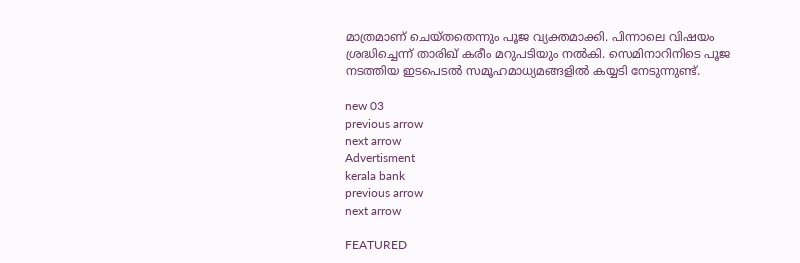മാത്രമാണ് ചെയ്തതെന്നും പൂജ വ്യക്തമാക്കി. പിന്നാലെ വിഷയം ശ്രദ്ധിച്ചെന്ന് താരിഖ് കരീം മറുപടിയും നൽകി. സെമിനാറിനിടെ പൂജ നടത്തിയ ഇടപെടൽ സമൂഹമാധ്യമങ്ങളിൽ കയ്യടി നേടുന്നുണ്ട്.

new 03
previous arrow
next arrow
Advertisment
kerala bank
previous arrow
next arrow

FEATURED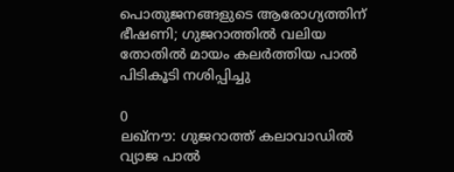പൊതുജനങ്ങളുടെ ആരോഗ്യത്തിന് ഭീഷണി; ഗുജറാത്തിൽ വലിയ തോതിൽ മായം കലർത്തിയ പാൽ പിടികൂടി നശിപ്പിച്ചു

0
ലഖ്‌നൗ: ഗുജറാത്ത് കലാവാഡില്‍ വ്യാജ പാല്‍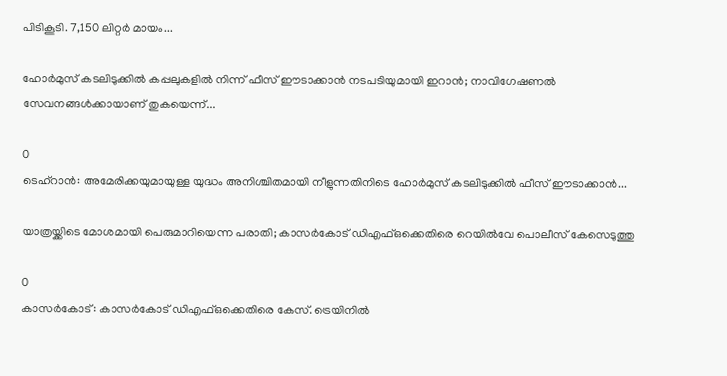പിടികൂടി. 7,150 ലിറ്റര്‍ മായം...

ഹോർമുസ് കടലിടുക്കിൽ കപ്പലുകളിൽ നിന്ന് ഫീസ് ഈടാക്കാൻ നടപടിയുമായി ഇറാൻ; നാവിഗേഷണൽ സേവനങ്ങൾക്കായാണ് തുകയെന്ന്...

0
ടെഹ്റാൻ: അമേരിക്കയുമായുള്ള യുദ്ധം അനിശ്ചിതമായി നീളുന്നതിനിടെ ഹോർമുസ് കടലിടുക്കിൽ ഫീസ് ഈടാക്കാൻ...

യാത്രയ്ക്കിടെ മോശമായി പെരുമാറിയെന്ന പരാതി; കാസർകോട് ഡിഎഫ്ഒക്കെതിരെ റെയിൽവേ പൊലീസ് കേസെടുത്തു

0
കാസര്‍കോട്: കാസര്‍കോട് ഡിഎഫ്ഒക്കെതിരെ കേസ്. ട്രെയിനില്‍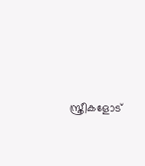സ്ത്രീകളോട്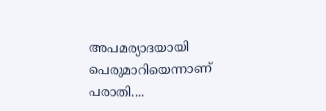അപമര്യാദയായി പെരുമാറിയെന്നാണ് പരാതി....